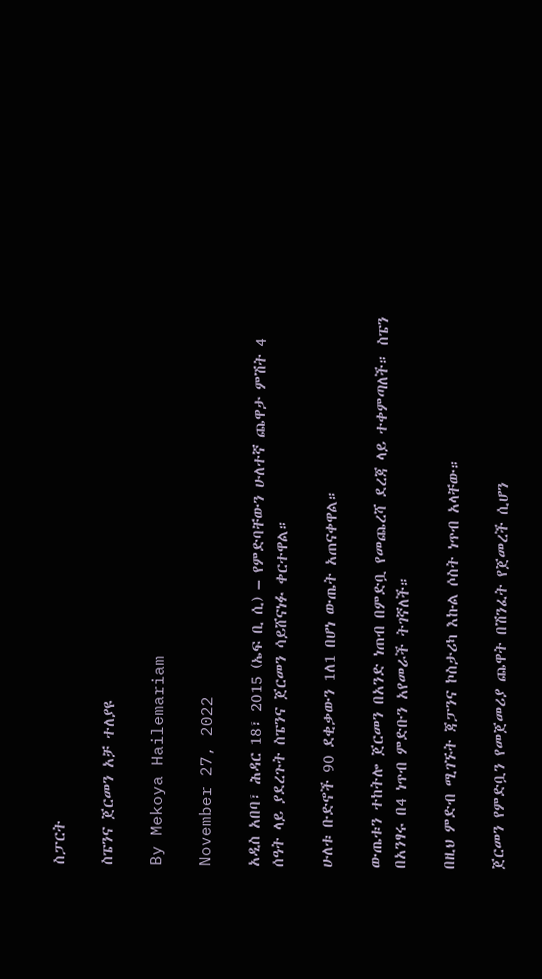ስፓርት

ስፔንና ጀርመን አቻ ተለያዩ

By Mekoya Hailemariam

November 27, 2022

አዲስ አበባ፣ ሕዳር 18፣ 2015 (ኤፍ ቢ ሲ) – የምድባቸውን ሁለተኛ ጨዋታ ምሽት 4 ሰዓት ላይ ያደረጉት ስፔንና ጀርመን ሳይሸናነፉ ቀርተዋል።

ሁለቱ ቡድኖች 90 ደቂቃውን 1ለ1 በሆነ ውጤት አጠናቀዋል።

ውጤቱን ተከትሎ ጀርመን በአንድ ነጠብ በምድቧ የመጨረሻ ደረጃ ላይ ተቀምጣለች። ስፔን በአንፃሩ በ4 ነጥብ ምድቡን አየመራች ትገኛለች።

በዚህ ምድብ ሚገኙት ጃፓንና ኮስታሪካ እኩል ሶስት ነጥብ አላቸው።

ጀርመን የምድቧን የመጀመሪያ ጨዋት በሽንፈት የጀመረች ሲሆን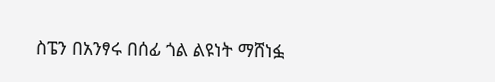ስፔን በአንፃሩ በሰፊ ጎል ልዩነት ማሸነፏ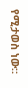የሚታወስ ነው።